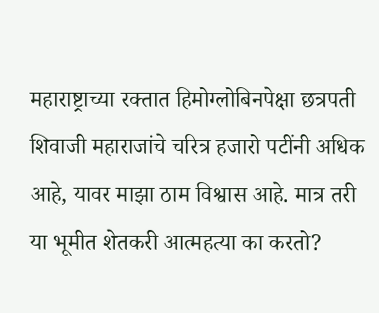महाराष्ट्राच्या रक्तात हिमोग्लोबिनपेक्षा छत्रपती शिवाजी महाराजांचे चरित्र हजारो पटींनी अधिक आहे, यावर माझा ठाम विश्वास आहे. मात्र तरी या भूमीत शेतकरी आत्महत्या का करतो?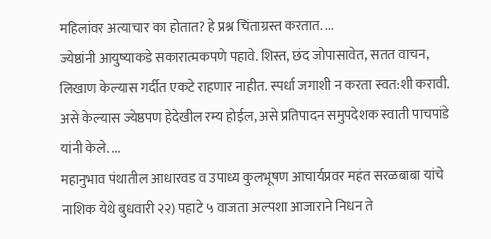महिलांवर अत्याचार का होतात? हे प्रश्न चिंताग्रस्त करतात. ...
ज्येष्ठांनी आयुष्याकडे सकारात्मकपणे पहावे. शिस्त, छंद जोपासावेत, सतत वाचन, लिखाण केल्यास गर्दीत एकटे राहणार नाहीत. स्पर्धा जगाशी न करता स्वत:शी करावी. असे केल्यास ज्येष्ठपण हेदेखील रम्य होईल, असे प्रतिपादन समुपदेशक स्वाती पाचपांडे यांनी केले. ...
महानुभाव पंथातील आधारवड व उपाध्य कुलभूषण आचार्यप्रवर महंत सरळबाबा यांचे नाशिक येथे बुधवारी २२) पहाटे ५ वाजता अल्पशा आजाराने निधन ते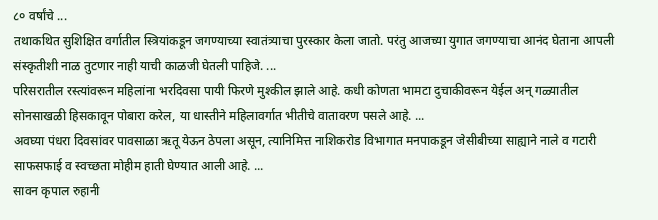८० वर्षांचे ...
तथाकथित सुशिक्षित वर्गातील स्त्रियांकडून जगण्याच्या स्वातंत्र्याचा पुरस्कार केला जातो. परंतु आजच्या युगात जगण्याचा आनंद घेताना आपली संस्कृतीशी नाळ तुटणार नाही याची काळजी घेतली पाहिजे. ...
परिसरातील रस्त्यांवरून महिलांना भरदिवसा पायी फिरणे मुश्कील झाले आहे. कधी कोणता भामटा दुचाकीवरून येईल अन् गळ्यातील सोनसाखळी हिसकावून पोबारा करेल, या धास्तीने महिलावर्गात भीतीचे वातावरण पसले आहे. ...
अवघ्या पंधरा दिवसांवर पावसाळा ऋतू येऊन ठेपला असून, त्यानिमित्त नाशिकरोड विभागात मनपाकडून जेसीबीच्या साह्याने नाले व गटारी साफसफाई व स्वच्छता मोहीम हाती घेण्यात आली आहे. ...
सावन कृपाल रुहानी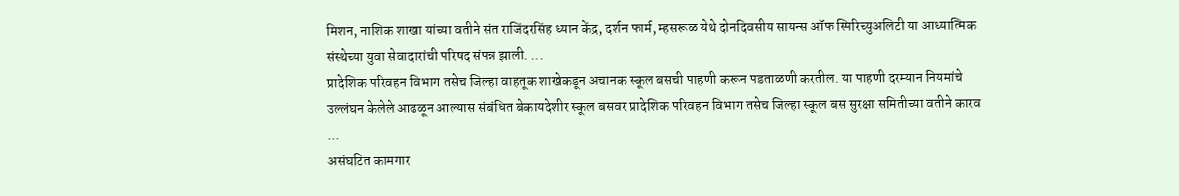मिशन, नाशिक शाखा यांच्या वतीने संत राजिंदरसिंह ध्यान केंद्र, दर्शन फार्म, म्हसरूळ येथे दोनदिवसीय सायन्स ऑफ स्पिरिच्युअलिटी या आध्यात्मिक संस्थेच्या युवा सेवादारांची परिषद संपन्न झाली. ...
प्रादेशिक परिवहन विभाग तसेच जिल्हा वाहतूक शाखेकडून अचानक स्कूल बसची पाहणी करून पडताळणी करतील. या पाहणी दरम्यान नियमांचे उल्लंघन केलेले आढळून आल्यास संबंधित बेकायदेशीर स्कूल बसवर प्रादेशिक परिवहन विभाग तसेच जिल्हा स्कूल बस सुरक्षा समितीच्या वतीने कारव ...
असंघटित कामगार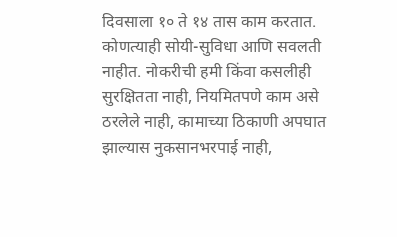दिवसाला १० ते १४ तास काम करतात. कोणत्याही सोयी-सुविधा आणि सवलती नाहीत. नोकरीची हमी किंवा कसलीही सुरक्षितता नाही, नियमितपणे काम असे ठरलेले नाही, कामाच्या ठिकाणी अपघात झाल्यास नुकसानभरपाई नाही,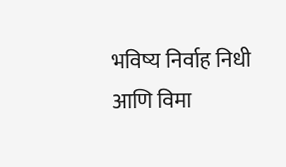भविष्य निर्वाह निधी आणि विमा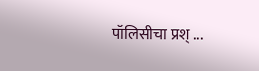पॉलिसीचा प्रश् ...